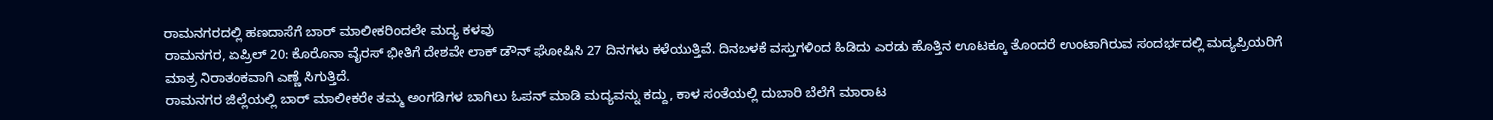ರಾಮನಗರದಲ್ಲಿ ಹಣದಾಸೆಗೆ ಬಾರ್ ಮಾಲೀಕರಿಂದಲೇ ಮದ್ಯ ಕಳವು
ರಾಮನಗರ, ಏಪ್ರಿಲ್ 20: ಕೊರೊನಾ ವೈರಸ್ ಭೀತಿಗೆ ದೇಶವೇ ಲಾಕ್ ಡೌನ್ ಘೋಷಿಸಿ 27 ದಿನಗಳು ಕಳೆಯುತ್ತಿವೆ. ದಿನಬಳಕೆ ವಸ್ತುಗಳಿಂದ ಹಿಡಿದು ಎರಡು ಹೊತ್ತಿನ ಊಟಕ್ಕೂ ತೊಂದರೆ ಉಂಟಾಗಿರುವ ಸಂದರ್ಭದಲ್ಲಿ ಮದ್ಯಪ್ರಿಯರಿಗೆ ಮಾತ್ರ ನಿರಾತಂಕವಾಗಿ ಎಣ್ಣೆ ಸಿಗುತ್ತಿದೆ.
ರಾಮನಗರ ಜಿಲ್ಲೆಯಲ್ಲಿ ಬಾರ್ ಮಾಲೀಕರೇ ತಮ್ಮ ಅಂಗಡಿಗಳ ಬಾಗಿಲು ಓಪನ್ ಮಾಡಿ ಮದ್ಯವನ್ನು ಕದ್ದು, ಕಾಳ ಸಂತೆಯಲ್ಲಿ ದುಬಾರಿ ಬೆಲೆಗೆ ಮಾರಾಟ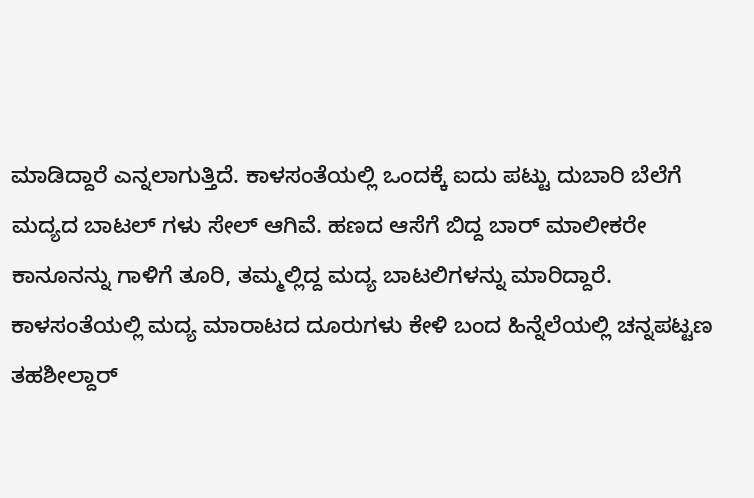ಮಾಡಿದ್ದಾರೆ ಎನ್ನಲಾಗುತ್ತಿದೆ. ಕಾಳಸಂತೆಯಲ್ಲಿ ಒಂದಕ್ಕೆ ಐದು ಪಟ್ಟು ದುಬಾರಿ ಬೆಲೆಗೆ ಮದ್ಯದ ಬಾಟಲ್ ಗಳು ಸೇಲ್ ಆಗಿವೆ. ಹಣದ ಆಸೆಗೆ ಬಿದ್ದ ಬಾರ್ ಮಾಲೀಕರೇ ಕಾನೂನನ್ನು ಗಾಳಿಗೆ ತೂರಿ, ತಮ್ಮಲ್ಲಿದ್ದ ಮದ್ಯ ಬಾಟಲಿಗಳನ್ನು ಮಾರಿದ್ದಾರೆ.
ಕಾಳಸಂತೆಯಲ್ಲಿ ಮದ್ಯ ಮಾರಾಟದ ದೂರುಗಳು ಕೇಳಿ ಬಂದ ಹಿನ್ನೆಲೆಯಲ್ಲಿ ಚನ್ನಪಟ್ಟಣ ತಹಶೀಲ್ದಾರ್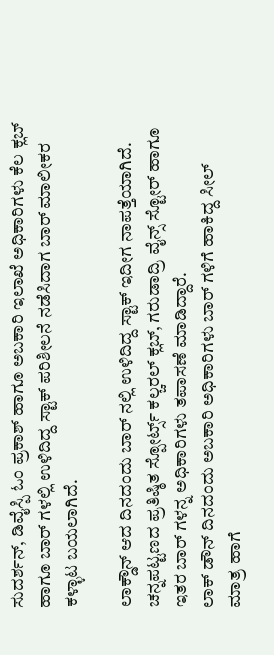ಸುದರ್ಶನ್, ಡಿವೈಸ್ಪಿ ಓಂ ಪ್ರಕಾಶ್ ಹಾಗೂ ಅಬಕಾರಿ ಇಲಾಖೆ ಅಧಿಕಾರಿಗಳು ಕೆಲ ಕ್ಲಬ್ ಹಾಗೂ ಬಾರ್ ಗಳಲ್ಲಿ ಉಳಿದಿದ್ದ ಸ್ಟಾಕ್ ಪರಿಶೀಲನೆ ನಡೆಸಿದಾಗ ಬಾರ್ ಮಾಲೀಕರ ಕಳ್ಳಾಟ ಬಯಲಾಗಿದೆ.

ಲಾಕ್ಡೌನ್ ಆದ ದಿನದಂದು ಬಾರ್ ನಲ್ಲಿ ಉಳಿದಿದ್ದ ಸ್ಟಾಕ್ ಇದೀಗ ನಾಪತ್ತೆಯಾಗಿದೆ. ಚನ್ನಪಟ್ಟಣದ ಪ್ರತಿಷ್ಠಿತ ಸ್ಪೋರ್ಟ್ಸ್ ಕಲ್ಚರಲ್ ಕ್ಲಬ್, ಗರುಡಾದ್ರಿ ವೈನ್ಸ್ ಸ್ಟೋರ್ ಹಾಗೂ ಇತರ ಬಾರ್ ಗಳನ್ನ ಅಧಿಕಾರಿಗಳು ತಪಾಸಣೆ ಮಾಡಿದ್ದಾರೆ.
ಲಾಕ್ ಡೌನ್ ದಿನದಂದು ಅಬಕಾರಿ ಅಧಿಕಾರಿಗಳು ಬಾರ್ ಗಳಿಗೆ ಹಾಕಿದ್ದ ಸೀಲ್ ಮಾತ್ರ ಹಾಗೆ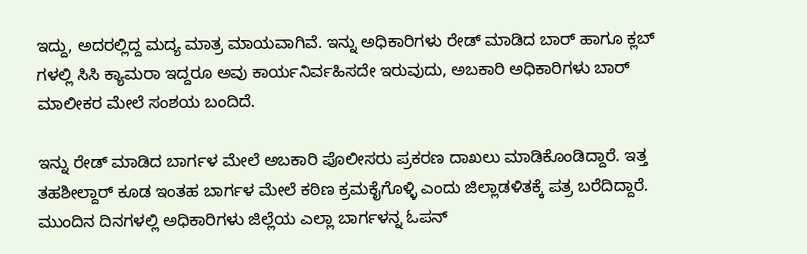ಇದ್ದು, ಅದರಲ್ಲಿದ್ದ ಮದ್ಯ ಮಾತ್ರ ಮಾಯವಾಗಿವೆ. ಇನ್ನು ಅಧಿಕಾರಿಗಳು ರೇಡ್ ಮಾಡಿದ ಬಾರ್ ಹಾಗೂ ಕ್ಲಬ್ ಗಳಲ್ಲಿ ಸಿಸಿ ಕ್ಯಾಮರಾ ಇದ್ದರೂ ಅವು ಕಾರ್ಯನಿರ್ವಹಿಸದೇ ಇರುವುದು, ಅಬಕಾರಿ ಅಧಿಕಾರಿಗಳು ಬಾರ್ ಮಾಲೀಕರ ಮೇಲೆ ಸಂಶಯ ಬಂದಿದೆ.

ಇನ್ನು ರೇಡ್ ಮಾಡಿದ ಬಾರ್ಗಳ ಮೇಲೆ ಅಬಕಾರಿ ಪೊಲೀಸರು ಪ್ರಕರಣ ದಾಖಲು ಮಾಡಿಕೊಂಡಿದ್ದಾರೆ. ಇತ್ತ ತಹಶೀಲ್ದಾರ್ ಕೂಡ ಇಂತಹ ಬಾರ್ಗಳ ಮೇಲೆ ಕಠಿಣ ಕ್ರಮಕೈಗೊಳ್ಳಿ ಎಂದು ಜಿಲ್ಲಾಡಳಿತಕ್ಕೆ ಪತ್ರ ಬರೆದಿದ್ದಾರೆ. ಮುಂದಿನ ದಿನಗಳಲ್ಲಿ ಅಧಿಕಾರಿಗಳು ಜಿಲ್ಲೆಯ ಎಲ್ಲಾ ಬಾರ್ಗಳನ್ನ ಓಪನ್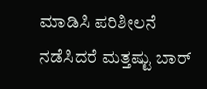ಮಾಡಿಸಿ ಪರಿಶೀಲನೆ ನಡೆಸಿದರೆ ಮತ್ತಷ್ಟು ಬಾರ್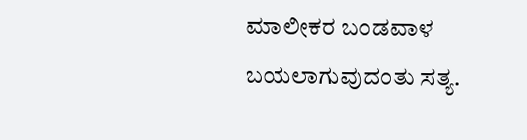ಮಾಲೀಕರ ಬಂಡವಾಳ ಬಯಲಾಗುವುದಂತು ಸತ್ಯ.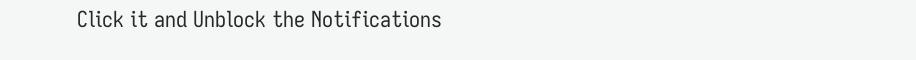Click it and Unblock the Notifications